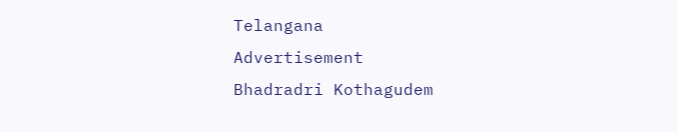Telangana
Advertisement
Bhadradri Kothagudem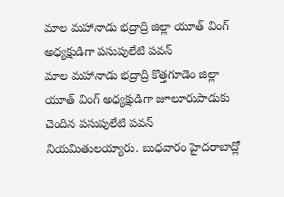మాల మహానాడు భద్రాద్రి జిల్లా యూత్ వింగ్ అధ్యక్షుడిగా పసుపులేటి పవన్
మాల మహానాడు భద్రాద్రి కొత్తగూడెం జిల్లా యూత్ వింగ్ అధ్యక్షుడిగా జూలూరుపాడుకు చెందిన పసుపులేటి పవన్ నియమితులయ్యారు. బుధవారం హైదరాబాద్లో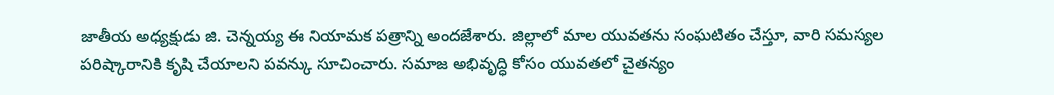జాతీయ అధ్యక్షుడు జి. చెన్నయ్య ఈ నియామక పత్రాన్ని అందజేశారు. జిల్లాలో మాల యువతను సంఘటితం చేస్తూ, వారి సమస్యల పరిష్కారానికి కృషి చేయాలని పవన్కు సూచించారు. సమాజ అభివృద్ధి కోసం యువతలో చైతన్యం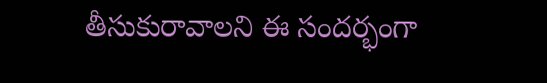తీసుకురావాలని ఈ సందర్భంగా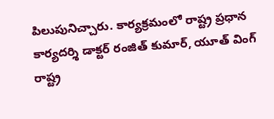పిలుపునిచ్చారు. కార్యక్రమంలో రాష్ట్ర ప్రధాన కార్యదర్శి డాక్టర్ రంజిత్ కుమార్, యూత్ వింగ్ రాష్ట్ర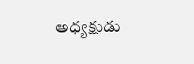అధ్యక్షుడు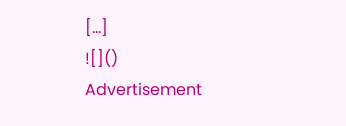[…]
![]()
Advertisement